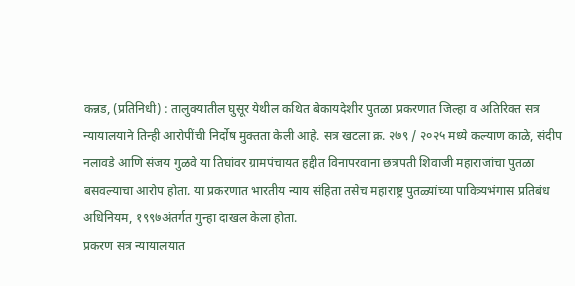कन्नड, (प्रतिनिधी) : तालुक्यातील घुसूर येथील कथित बेकायदेशीर पुतळा प्रकरणात जिल्हा व अतिरिक्त सत्र न्यायालयाने तिन्ही आरोपींची निर्दोष मुक्तता केली आहे. सत्र खटला क्र. २७९ / २०२५ मध्ये कल्याण काळे, संदीप नलावडे आणि संजय गुळवे या तिघांवर ग्रामपंचायत हद्दीत विनापरवाना छत्रपती शिवाजी महाराजांचा पुतळा बसवल्याचा आरोप होता. या प्रकरणात भारतीय न्याय संहिता तसेच महाराष्ट्र पुतळ्यांच्या पावित्र्यभंगास प्रतिबंध अधिनियम, १९९७अंतर्गत गुन्हा दाखल केला होता.
प्रकरण सत्र न्यायालयात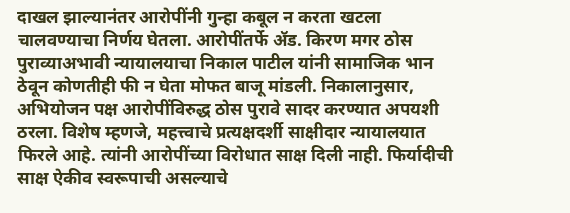दाखल झाल्यानंतर आरोपींनी गुन्हा कबूल न करता खटला चालवण्याचा निर्णय घेतला. आरोपींतर्फे ॲड. किरण मगर ठोस पुराव्याअभावी न्यायालयाचा निकाल पाटील यांनी सामाजिक भान ठेवून कोणतीही फी न घेता मोफत बाजू मांडली. निकालानुसार, अभियोजन पक्ष आरोपींविरुद्ध ठोस पुरावे सादर करण्यात अपयशी ठरला. विशेष म्हणजे, महत्त्वाचे प्रत्यक्षदर्शी साक्षीदार न्यायालयात फिरले आहे. त्यांनी आरोपींच्या विरोधात साक्ष दिली नाही. फिर्यादीची साक्ष ऐकीव स्वरूपाची असल्याचे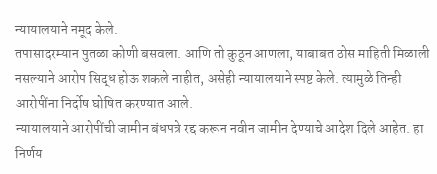न्यायालयाने नमूद केले.
तपासादरम्यान पुतळा कोणी बसवला. आणि तो कुठून आणला, याबाबत ठोस माहिती मिळाली नसल्याने आरोप सिद्ध होऊ शकले नाहीत, असेही न्यायालयाने स्पष्ट केले. त्यामुळे तिन्ही आरोपींना निर्दोष घोषित करण्यात आले.
न्यायालयाने आरोपींची जामीन बंधपत्रे रद्द करून नवीन जामीन देण्याचे आदेश दिले आहेत. हा निर्णय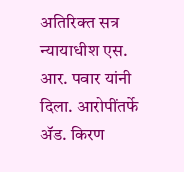अतिरिक्त सत्र न्यायाधीश एस. आर. पवार यांनी दिला. आरोपींतर्फे ॲड. किरण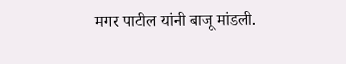मगर पाटील यांनी बाजू मांडली.